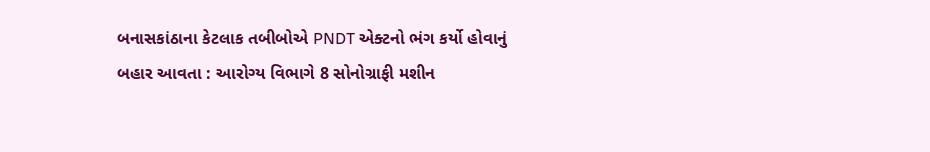બનાસકાંઠાના કેટલાક તબીબોએ PNDT એક્ટનો ભંગ કર્યો હોવાનું બહાર આવતા : આરોગ્ય વિભાગે 8 સોનોગ્રાફી મશીન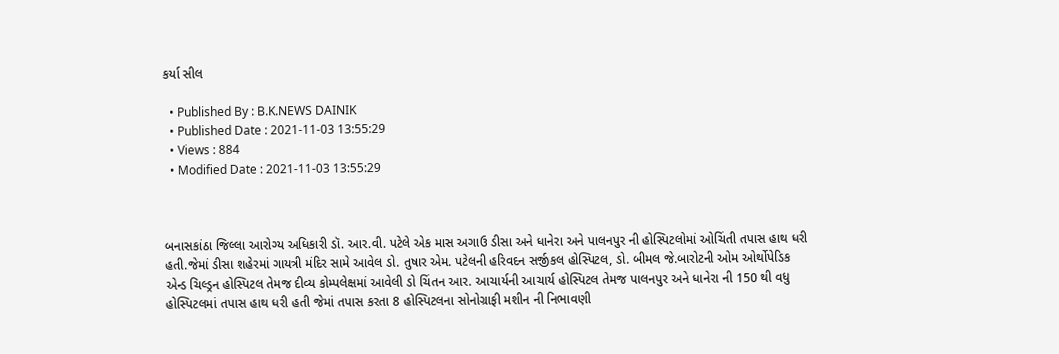કર્યા સીલ

  • Published By : B.K.NEWS DAINIK
  • Published Date : 2021-11-03 13:55:29
  • Views : 884
  • Modified Date : 2021-11-03 13:55:29



બનાસકાંઠા જિલ્લા આરોગ્ય અધિકારી ડૉ. આર.વી. પટેલે એક માસ અગાઉ ડીસા અને ધાનેરા અને પાલનપુર ની હોસ્પિટલોમાં ઓચિંતી તપાસ હાથ ધરી હતી.જેમાં ડીસા શહેરમાં ગાયત્રી મંદિર સામે આવેલ ડો. તુષાર એમ. પટેલની હરિવદન સર્જીકલ હોસ્પિટલ, ડો. બીમલ જે.બારોટની ઓમ ઓર્થોપેડિક એન્ડ ચિલ્ડ્રન હોસ્પિટલ તેમજ દીવ્ય કોમ્પલેક્ષમાં આવેલી ડો ચિંતન આર. આચાર્યની આચાર્ય હોસ્પિટલ તેમજ પાલનપુર અને ધાનેરા ની 150 થી વધુ હોસ્પિટલમાં તપાસ હાથ ધરી હતી જેમાં તપાસ કરતા 8 હોસ્પિટલના સોનોગ્રાફી મશીન ની નિભાવણી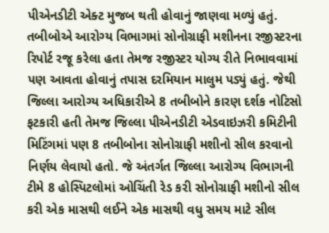પીએનડીટી એક્ટ મુજબ થતી હોવાનું જાણવા મળ્યું હતું. તબીબોએ આરોગ્ય વિભાગમાં સોનોગ્રાફી મશીનના રજીસ્ટરના રિપોર્ટ રજૂ કરેલા હતા તેમજ રજીસ્ટર યોગ્ય રીતે નિભાવવામાં પણ આવતા હોવાનું તપાસ દરમિયાન માલુમ પડ્યું હતું. જેથી જિલ્લા આરોગ્ય અધિકારીએ 8 તબીબોને કારણ દર્શક નોટિસો ફટકારી હતી તેમજ જિલ્લા પીએનડીટી એડવાઇઝરી કમિટીની મિટિંગમાં પણ 8 તબીબોના સોનોગ્રાફી મશીનો સીલ કરવાનો નિર્ણય લેવાયો હતો. જે અંતર્ગત જિલ્લા આરોગ્ય વિભાગની ટીમે 8 હોસ્પિટલોમાં ઓચિંતી રેડ કરી સોનોગ્રાફી મશીનો સીલ કરી એક માસથી લઈને એક માસથી વધુ સમય માટે સીલ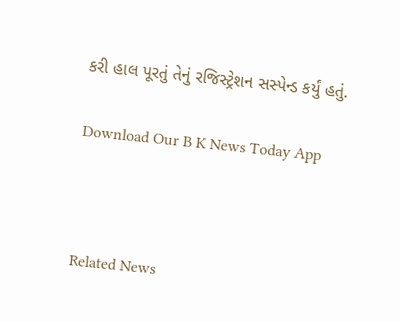કરી હાલ પૂરતું તેનું રજિસ્ટ્રેશન સસ્પેન્ડ કર્યું હતું.

Download Our B K News Today App



Related News